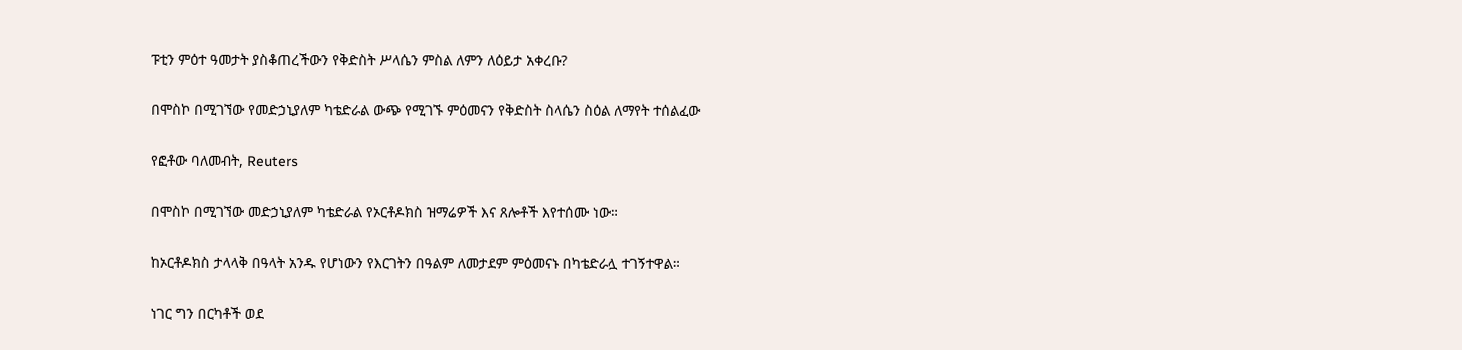ፑቲን ምዕተ ዓመታት ያስቆጠረችውን የቅድስት ሥላሴን ምስል ለምን ለዕይታ አቀረቡ?

በሞስኮ በሚገኘው የመድኃኒያለም ካቴድራል ውጭ የሚገኙ ምዕመናን የቅድስት ስላሴን ስዕል ለማየት ተሰልፈው

የፎቶው ባለመብት, Reuters

በሞስኮ በሚገኘው መድኃኒያለም ካቴድራል የኦርቶዶክስ ዝማሬዎች እና ጸሎቶች እየተሰሙ ነው።

ከኦርቶዶክስ ታላላቅ በዓላት አንዱ የሆነውን የእርገትን በዓልም ለመታደም ምዕመናኑ በካቴድራሏ ተገኝተዋል።

ነገር ግን በርካቶች ወደ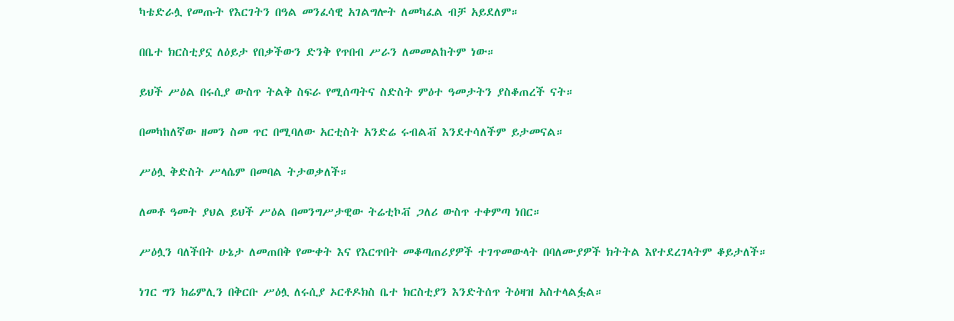ካቴድራሏ የመጡት የእርገትን በዓል መንፈሳዊ አገልግሎት ለመካፈል ብቻ አይደለም።

በቤተ ክርስቲያኗ ለዕይታ የበቃችውን ድንቅ የጥበብ ሥራን ለመመልከትም ነው።

ይህች ሥዕል በሩሲያ ውስጥ ትልቅ ስፍራ የሚሰጣትና ስድስት ምዕተ ዓመታትን ያስቆጠረች ናት።

በመካከለኛው ዘመን ስመ ጥር በሚባለው አርቲስት አንድሬ ሩብልቭ እንደተሳለችም ይታመናል።

ሥዕሏ ቅድስት ሥላሴም በመባል ትታወቃለች።

ለመቶ ዓመት ያህል ይህች ሥዕል በመንግሥታዊው ትሬቲኮቭ ጋለሪ ውስጥ ተቀምጣ ነበር።

ሥዕሏን ባለችበት ሁኔታ ለመጠበቅ የሙቀት እና የእርጥበት መቆጣጠሪያዎች ተገጥመውላት በባለሙያዎች ክትትል እየተደረገላትም ቆይታለች።

ነገር ግን ክሬምሊን በቅርቡ ሥዕሏ ለሩሲያ ኦርቶዶክስ ቤተ ክርስቲያን እንድትሰጥ ትዕዛዝ አስተላልፏል።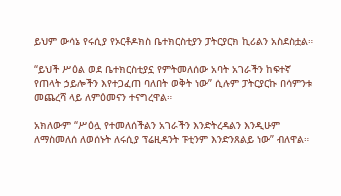ይህም ውሳኔ የሩሲያ የኦርቶዶክስ ቤተክርስቲያን ፓትርያርክ ኪሪልን አስደስቷል።

“ይህች ሥዕል ወደ ቤተክርስቲያኗ የምትመለሰው አባት አገራችን ከፍተኛ የጠላት ኃይሎችን እየተጋፈጠ ባለበት ወቅት ነው” ሲሉም ፓትርያርኩ በሳምንቱ መጨረሻ ላይ ለምዕመናን ተናግረዋል።

አክለውም “ሥዕሏ የተመለሰችልን አገራችን እንድትረዳልን እንዲሁም ለማስመለሰ ለወሰኑት ለሩሲያ ፕሬዚዳንት ፑቲንም እንድንጸልይ ነው” ብለዋል።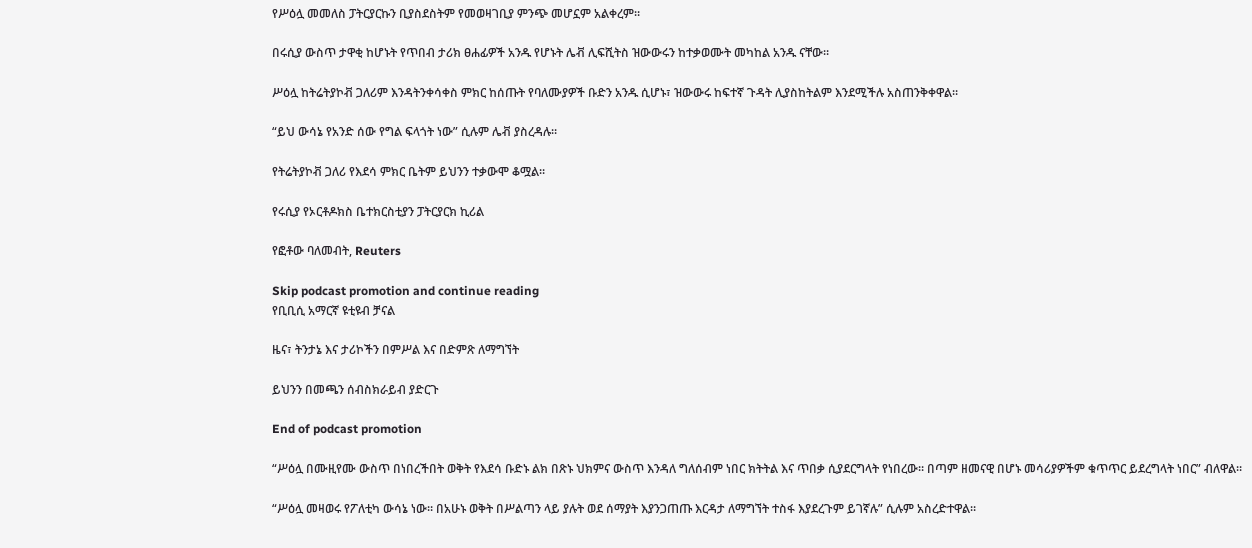የሥዕሏ መመለስ ፓትርያርኩን ቢያስደስትም የመወዛገቢያ ምንጭ መሆኗም አልቀረም።

በሩሲያ ውስጥ ታዋቂ ከሆኑት የጥበብ ታሪክ ፀሐፊዎች አንዱ የሆኑት ሌቭ ሊፍሺትስ ዝውውሩን ከተቃወሙት መካከል አንዱ ናቸው።

ሥዕሏ ከትሬትያኮቭ ጋለሪም እንዳትንቀሳቀስ ምክር ከሰጡት የባለሙያዎች ቡድን አንዱ ሲሆኑ፣ ዝውውሩ ከፍተኛ ጉዳት ሊያስከትልም እንደሚችሉ አስጠንቅቀዋል።

“ይህ ውሳኔ የአንድ ሰው የግል ፍላጎት ነው” ሲሉም ሌቭ ያስረዳሉ።

የትሬትያኮቭ ጋለሪ የእደሳ ምክር ቤትም ይህንን ተቃውሞ ቆሟል።

የሩሲያ የኦርቶዶክስ ቤተክርስቲያን ፓትርያርክ ኪሪል

የፎቶው ባለመብት, Reuters

Skip podcast promotion and continue reading
የቢቢሲ አማርኛ ዩቲዩብ ቻናል

ዜና፣ ትንታኔ እና ታሪኮችን በምሥል እና በድምጽ ለማግኘት

ይህንን በመጫን ሰብስክራይብ ያድርጉ

End of podcast promotion

“ሥዕሏ በሙዚየሙ ውስጥ በነበረችበት ወቅት የእደሳ ቡድኑ ልክ በጽኑ ህክምና ውስጥ እንዳለ ግለሰብም ነበር ክትትል እና ጥበቃ ሲያደርግላት የነበረው። በጣም ዘመናዊ በሆኑ መሳሪያዎችም ቁጥጥር ይደረግላት ነበር” ብለዋል።

“ሥዕሏ መዛወሩ የፖለቲካ ውሳኔ ነው። በአሁኑ ወቅት በሥልጣን ላይ ያሉት ወደ ሰማያት እያንጋጠጡ እርዳታ ለማግኘት ተስፋ እያደረጉም ይገኛሉ” ሲሉም አስረድተዋል።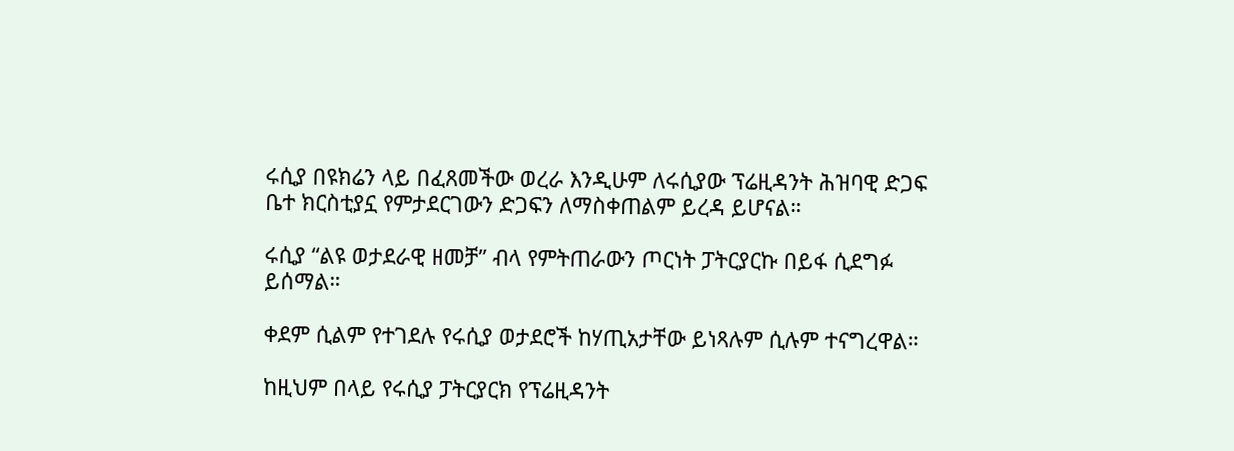ሩሲያ በዩክሬን ላይ በፈጸመችው ወረራ እንዲሁም ለሩሲያው ፕሬዚዳንት ሕዝባዊ ድጋፍ ቤተ ክርስቲያኗ የምታደርገውን ድጋፍን ለማስቀጠልም ይረዳ ይሆናል።

ሩሲያ “ልዩ ወታደራዊ ዘመቻ” ብላ የምትጠራውን ጦርነት ፓትርያርኩ በይፋ ሲደግፉ ይሰማል።

ቀደም ሲልም የተገደሉ የሩሲያ ወታደሮች ከሃጢአታቸው ይነጻሉም ሲሉም ተናግረዋል።

ከዚህም በላይ የሩሲያ ፓትርያርክ የፕሬዚዳንት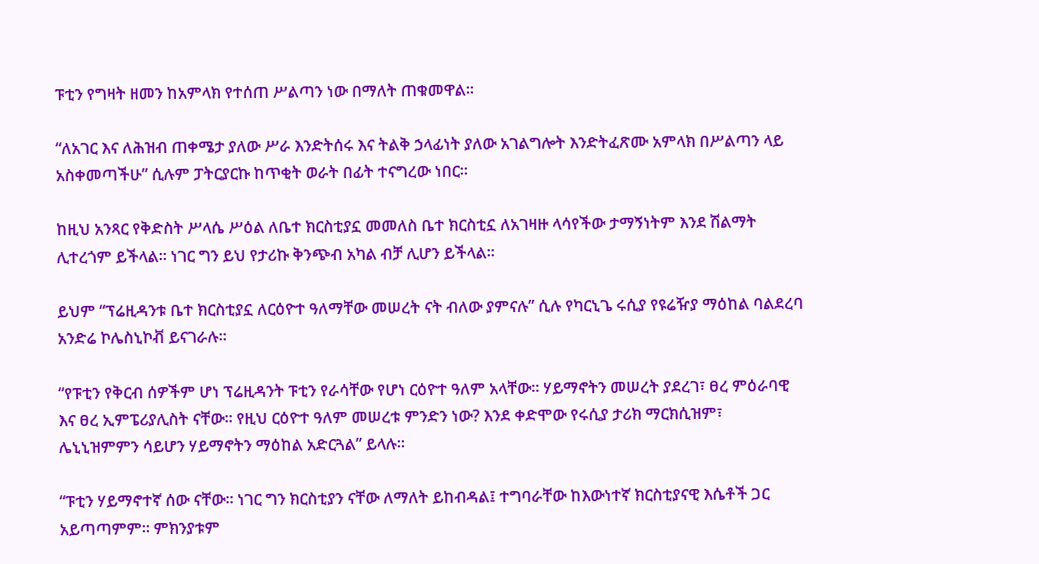ፑቲን የግዛት ዘመን ከአምላክ የተሰጠ ሥልጣን ነው በማለት ጠቁመዋል።

“ለአገር እና ለሕዝብ ጠቀሜታ ያለው ሥራ እንድትሰሩ እና ትልቅ ኃላፊነት ያለው አገልግሎት እንድትፈጽሙ አምላክ በሥልጣን ላይ አስቀመጣችሁ” ሲሉም ፓትርያርኩ ከጥቂት ወራት በፊት ተናግረው ነበር።

ከዚህ አንጻር የቅድስት ሥላሴ ሥዕል ለቤተ ክርስቲያኗ መመለስ ቤተ ክርስቲኗ ለአገዛዙ ላሳየችው ታማኝነትም እንደ ሽልማት ሊተረጎም ይችላል። ነገር ግን ይህ የታሪኩ ቅንጭብ አካል ብቻ ሊሆን ይችላል።

ይህም “ፕሬዚዳንቱ ቤተ ክርስቲያኗ ለርዕዮተ ዓለማቸው መሠረት ናት ብለው ያምናሉ” ሲሉ የካርኒጌ ሩሲያ የዩሬዥያ ማዕከል ባልደረባ አንድሬ ኮሌስኒኮቭ ይናገራሉ።

“የፑቲን የቅርብ ሰዎችም ሆነ ፕሬዚዳንት ፑቲን የራሳቸው የሆነ ርዕዮተ ዓለም አላቸው። ሃይማኖትን መሠረት ያደረገ፣ ፀረ ምዕራባዊ እና ፀረ ኢምፔሪያሊስት ናቸው። የዚህ ርዕዮተ ዓለም መሠረቱ ምንድን ነው? እንደ ቀድሞው የሩሲያ ታሪክ ማርክሲዝም፣ ሌኒኒዝምምን ሳይሆን ሃይማኖትን ማዕከል አድርጓል” ይላሉ።

“ፑቲን ሃይማኖተኛ ሰው ናቸው። ነገር ግን ክርስቲያን ናቸው ለማለት ይከብዳል፤ ተግባራቸው ከእውነተኛ ክርስቲያናዊ እሴቶች ጋር አይጣጣምም። ምክንያቱም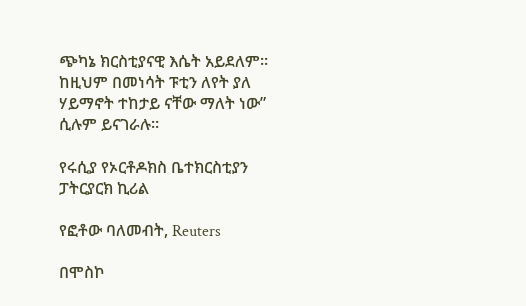ጭካኔ ክርስቲያናዊ እሴት አይደለም። ከዚህም በመነሳት ፑቲን ለየት ያለ ሃይማኖት ተከታይ ናቸው ማለት ነው” ሲሉም ይናገራሉ።

የሩሲያ የኦርቶዶክስ ቤተክርስቲያን ፓትርያርክ ኪሪል

የፎቶው ባለመብት, Reuters

በሞስኮ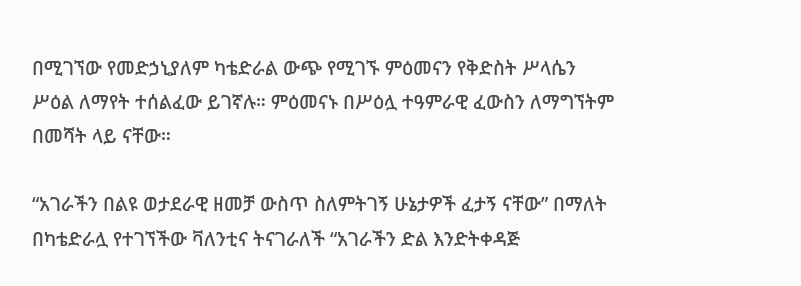በሚገኘው የመድኃኒያለም ካቴድራል ውጭ የሚገኙ ምዕመናን የቅድስት ሥላሴን ሥዕል ለማየት ተሰልፈው ይገኛሉ። ምዕመናኑ በሥዕሏ ተዓምራዊ ፈውስን ለማግኘትም በመሻት ላይ ናቸው።

“አገራችን በልዩ ወታደራዊ ዘመቻ ውስጥ ስለምትገኝ ሁኔታዎች ፈታኝ ናቸው” በማለት በካቴድራሏ የተገኘችው ቫለንቲና ትናገራለች “አገራችን ድል እንድትቀዳጅ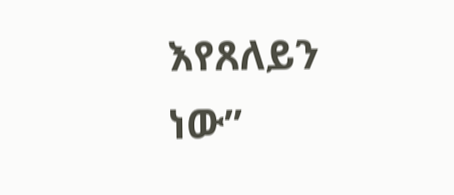እየጸለይን ነው”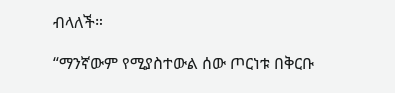ብላለች።

“ማንኛውም የሚያስተውል ሰው ጦርነቱ በቅርቡ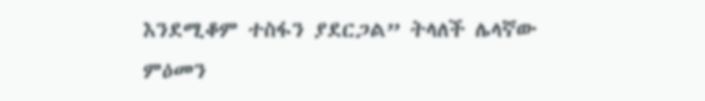እንደሚቆም ተስፋን ያደርጋል” ትላለች ሌላኛው ምዕመን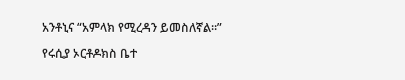አንቶኒና “አምላክ የሚረዳን ይመስለኛል።”

የሩሲያ ኦርቶዶክስ ቤተ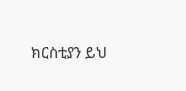ክርስቲያን ይህ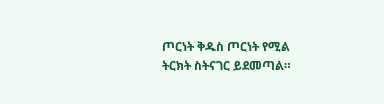ጦርነት ቅዱስ ጦርነት የሚል ትርክት ስትናገር ይደመጣል።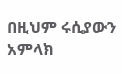በዚህም ሩሲያውን አምላክ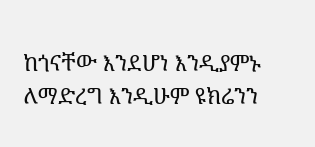ከጎናቸው እንደሆነ እንዲያምኑ ለማድረግ እንዲሁም ዩክሬንን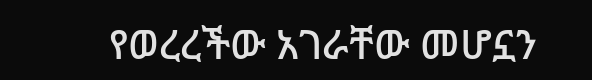የወረረችው አገራቸው መሆኗን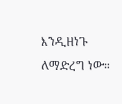እንዲዘነጉ ለማድረግ ነው።